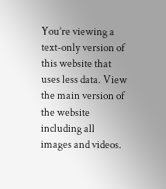You’re viewing a text-only version of this website that uses less data. View the main version of the website including all images and videos.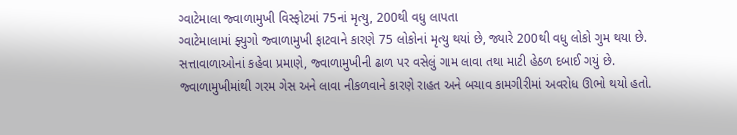ગ્વાટેમાલા જ્વાળામુખી વિસ્ફોટમાં 75નાં મૃત્યુ, 200થી વધુ લાપતા
ગ્વાટેમાલામાં ફ્યુગો જ્વાળામુખી ફાટવાને કારણે 75 લોકોનાં મૃત્યુ થયાં છે, જ્યારે 200થી વધુ લોકો ગુમ થયા છે.
સત્તાવાળાઓનાં કહેવા પ્રમાણે, જ્વાળામુખીની ઢાળ પર વસેલું ગામ લાવા તથા માટી હેઠળ દબાઈ ગયું છે.
જ્વાળામુખીમાંથી ગરમ ગેસ અને લાવા નીકળવાને કારણે રાહત અને બચાવ કામગીરીમાં અવરોધ ઊભો થયો હતો.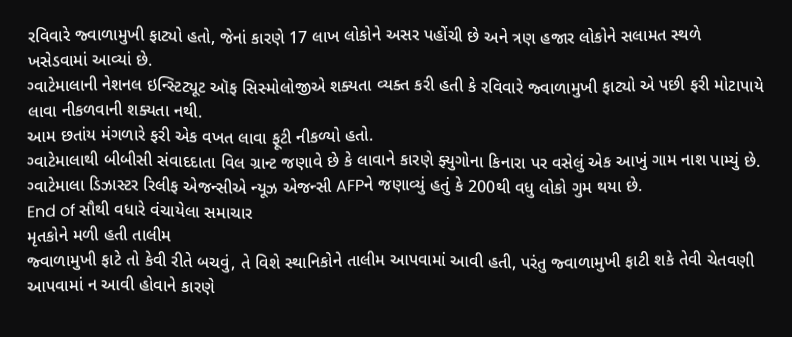રવિવારે જ્વાળામુખી ફાટ્યો હતો, જેનાં કારણે 17 લાખ લોકોને અસર પહોંચી છે અને ત્રણ હજાર લોકોને સલામત સ્થળે ખસેડવામાં આવ્યાં છે.
ગ્વાટેમાલાની નેશનલ ઇન્સ્ટિટ્યૂટ ઑફ સિસ્મોલોજીએ શક્યતા વ્યક્ત કરી હતી કે રવિવારે જ્વાળામુખી ફાટ્યો એ પછી ફરી મોટાપાયે લાવા નીકળવાની શક્યતા નથી.
આમ છતાંય મંગળારે ફરી એક વખત લાવા ફૂટી નીકળ્યો હતો.
ગ્વાટેમાલાથી બીબીસી સંવાદદાતા વિલ ગ્રાન્ટ જણાવે છે કે લાવાને કારણે ફ્યુગોના કિનારા પર વસેલું એક આખું ગામ નાશ પામ્યું છે.
ગ્વાટેમાલા ડિઝાસ્ટર રિલીફ એજન્સીએ ન્યૂઝ એજન્સી AFPને જણાવ્યું હતું કે 200થી વધુ લોકો ગુમ થયા છે.
End of સૌથી વધારે વંચાયેલા સમાચાર
મૃતકોને મળી હતી તાલીમ
જ્વાળામુખી ફાટે તો કેવી રીતે બચવું, તે વિશે સ્થાનિકોને તાલીમ આપવામાં આવી હતી, પરંતુ જ્વાળામુખી ફાટી શકે તેવી ચેતવણી આપવામાં ન આવી હોવાને કારણે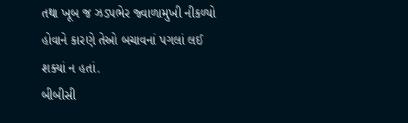તથા ખૂબ જ ઝડપભેર જ્વાળામુખી નીકળ્યો હોવાને કારણે તેઓ બચાવનાં પગલાં લઈ શક્યાં ન હતાં.
બીબીસી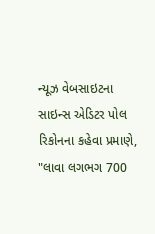ન્યૂઝ વેબસાઇટના સાઇન્સ એડિટર પોલ રિકોનના કહેવા પ્રમાણે, "લાવા લગભગ 700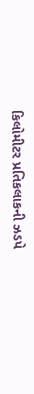કિલોમીટર પ્રતિકલાકની ઝડપે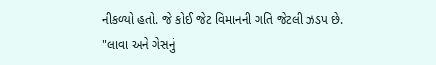નીકળ્યો હતો. જે કોઈ જેટ વિમાનની ગતિ જેટલી ઝડપ છે.
"લાવા અને ગેસનું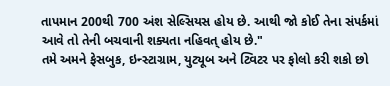તાપમાન 200થી 700 અંશ સેલ્સિયસ હોય છે. આથી જો કોઈ તેના સંપર્કમાં આવે તો તેની બચવાની શક્યતા નહિવત્ હોય છે."
તમે અમને ફેસબુક, ઇન્સ્ટાગ્રામ, યુટ્યૂબ અને ટ્વિટર પર ફોલો કરી શકો છો